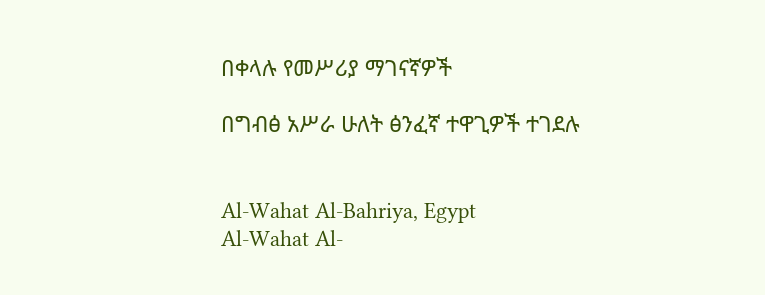በቀላሉ የመሥሪያ ማገናኛዎች

በግብፅ አሥራ ሁለት ፅንፈኛ ተዋጊዎች ተገደሉ


Al-Wahat Al-Bahriya, Egypt
Al-Wahat Al-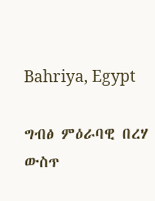Bahriya, Egypt

ግብፅ ምዕራባዊ በረሃ ውስጥ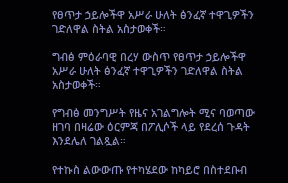የፀጥታ ኃይሎችዋ አሥራ ሁለት ፅንፈኛ ተዋጊዎችን ገድለዋል ስትል አስታወቀች።

ግብፅ ምዕራባዊ በረሃ ውስጥ የፀጥታ ኃይሎችዋ አሥራ ሁለት ፅንፈኛ ተዋጊዎችን ገድለዋል ስትል አስታወቀች።

የግብፅ መንግሥት የዜና አገልግሎት ሚና ባወጣው ዘገባ በዛሬው ዕርምጃ በፖሊሶች ላይ የደረሰ ጉዳት እንደሌለ ገልጿል።

የተኩስ ልውውጡ የተካሄደው ከካይሮ በስተደቡብ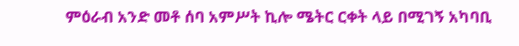ምዕራብ አንድ መቶ ሰባ አምሥት ኪሎ ሜትር ርቀት ላይ በሚገኝ አካባቢ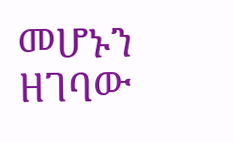መሆኑን ዘገባው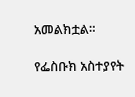አመልክቷል።

የፌስቡክ አስተያየት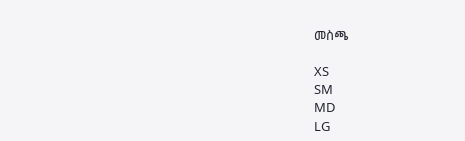መስጫ

XS
SM
MD
LG